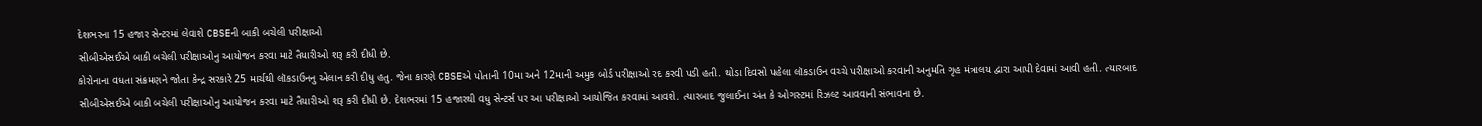દેશભરના 15 હજાર સેન્ટરમાં લેવાશે CBSEની બાકી બચેલી પરીક્ષાઓ
સીબીએસઈએ બાકી બચેલી પરીક્ષાઓનુ આયોજન કરવા માટે તૈયારીઓ શરૂ કરી દીધી છે.
કોરોનાના વધતા સંક્રમણને જોતા કેન્દ્ર સરકારે 25 માર્ચથી લૉકડાઉનનુ એલાન કરી દીધુ હતુ. જેના કારણે CBSEએ પોતાની 10મા અને 12માની અમુક બોર્ડ પરીક્ષાઓ રદ કરવી પડી હતી. થોડા દિવસો પહેલા લૉકડાઉન વચ્ચે પરીક્ષાઓ કરવાની અનુમતિ ગૃહ મંત્રાલય દ્વારા આપી દેવામાં આવી હતી. ત્યારબાદ સીબીએસઈએ બાકી બચેલી પરીક્ષાઓનુ આયોજન કરવા માટે તૈયારીઓ શરૂ કરી દીધી છે. દેશભરમાં 15 હજારથી વધુ સેન્ટર્સ પર આ પરીક્ષાઓ આયોજિત કરવામાં આવશે. ત્યારબાદ જુલાઈના અંત કે ઓગસ્ટમાં રિઝલ્ટ આવવાની સંભાવના છે.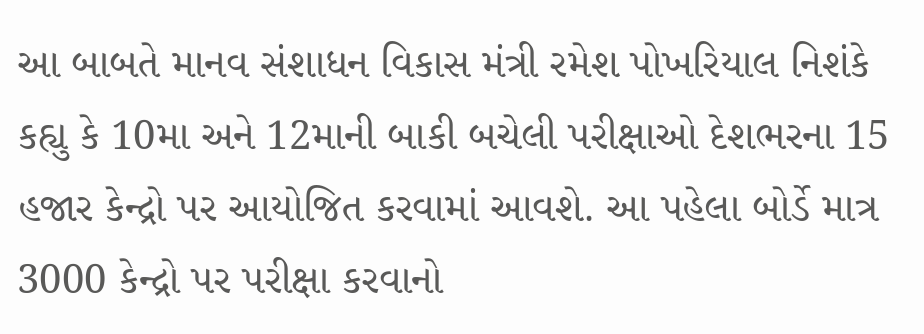આ બાબતે માનવ સંશાધન વિકાસ મંત્રી રમેશ પોખરિયાલ નિશંકે કહ્યુ કે 10મા અને 12માની બાકી બચેલી પરીક્ષાઓ દેશભરના 15 હજાર કેન્દ્રો પર આયોજિત કરવામાં આવશે. આ પહેલા બોર્ડે માત્ર 3000 કેન્દ્રો પર પરીક્ષા કરવાનો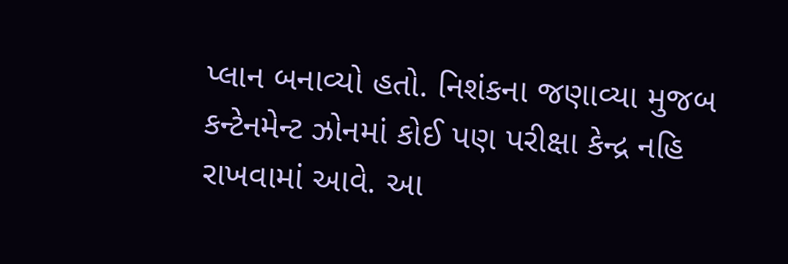પ્લાન બનાવ્યો હતો. નિશંકના જણાવ્યા મુજબ કન્ટેનમેન્ટ ઝોનમાં કોઈ પણ પરીક્ષા કેન્દ્ર નહિ રાખવામાં આવે. આ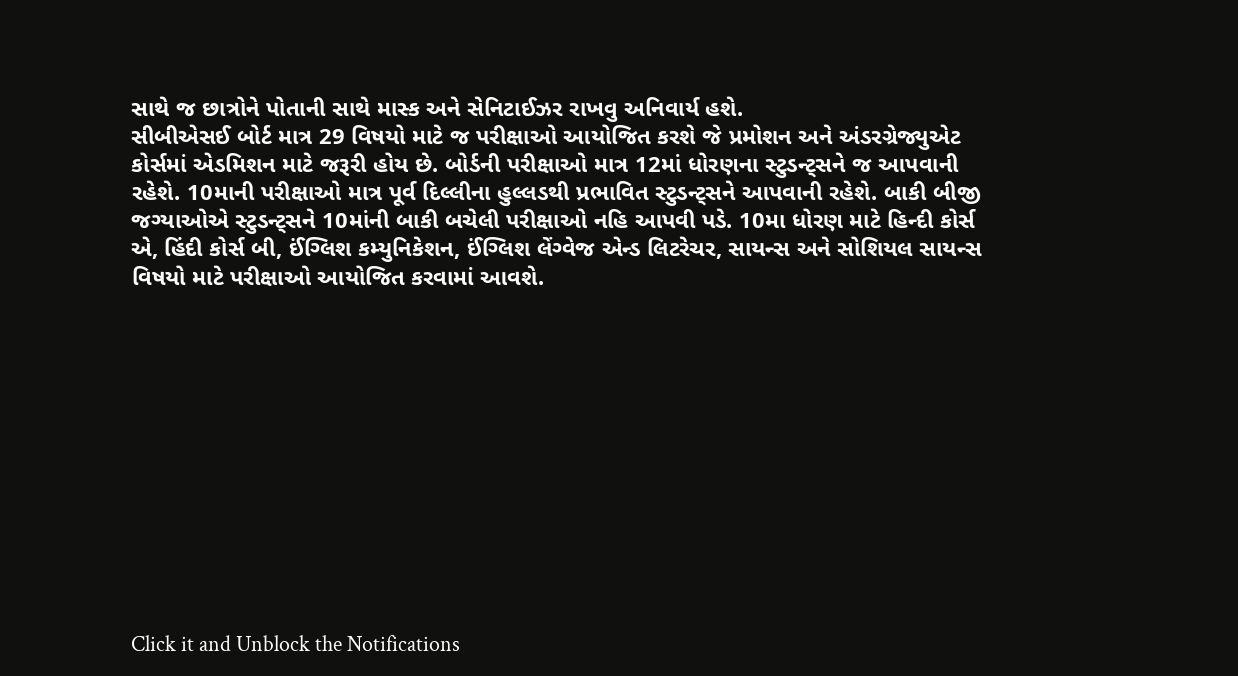સાથે જ છાત્રોને પોતાની સાથે માસ્ક અને સેનિટાઈઝર રાખવુ અનિવાર્ય હશે.
સીબીએસઈ બોર્ટ માત્ર 29 વિષયો માટે જ પરીક્ષાઓ આયોજિત કરશે જે પ્રમોશન અને અંડરગ્રેજ્યુએટ કોર્સમાં એડમિશન માટે જરૂરી હોય છે. બોર્ડની પરીક્ષાઓ માત્ર 12માં ધોરણના સ્ટુડન્ટ્સને જ આપવાની રહેશે. 10માની પરીક્ષાઓ માત્ર પૂર્વ દિલ્લીના હુલ્લડથી પ્રભાવિત સ્ટુડન્ટ્સને આપવાની રહેશે. બાકી બીજી જગ્યાઓએ સ્ટુડન્ટ્સને 10માંની બાકી બચેલી પરીક્ષાઓ નહિ આપવી પડે. 10મા ધોરણ માટે હિન્દી કોર્સ એ, હિંદી કોર્સ બી, ઈંગ્લિશ કમ્યુનિકેશન, ઈંગ્લિશ લેંગ્વેજ એન્ડ લિટરેચર, સાયન્સ અને સોશિયલ સાયન્સ વિષયો માટે પરીક્ષાઓ આયોજિત કરવામાં આવશે.












Click it and Unblock the Notifications